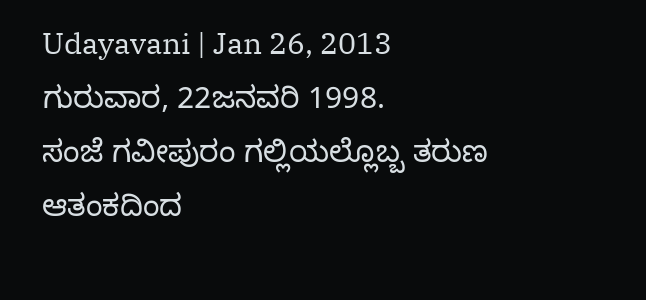Udayavani | Jan 26, 2013
ಗುರುವಾರ, 22ಜನವರಿ 1998.
ಸಂಜೆ ಗವೀಪುರಂ ಗಲ್ಲಿಯಲ್ಲೊಬ್ಬ ತರುಣ ಆತಂಕದಿಂದ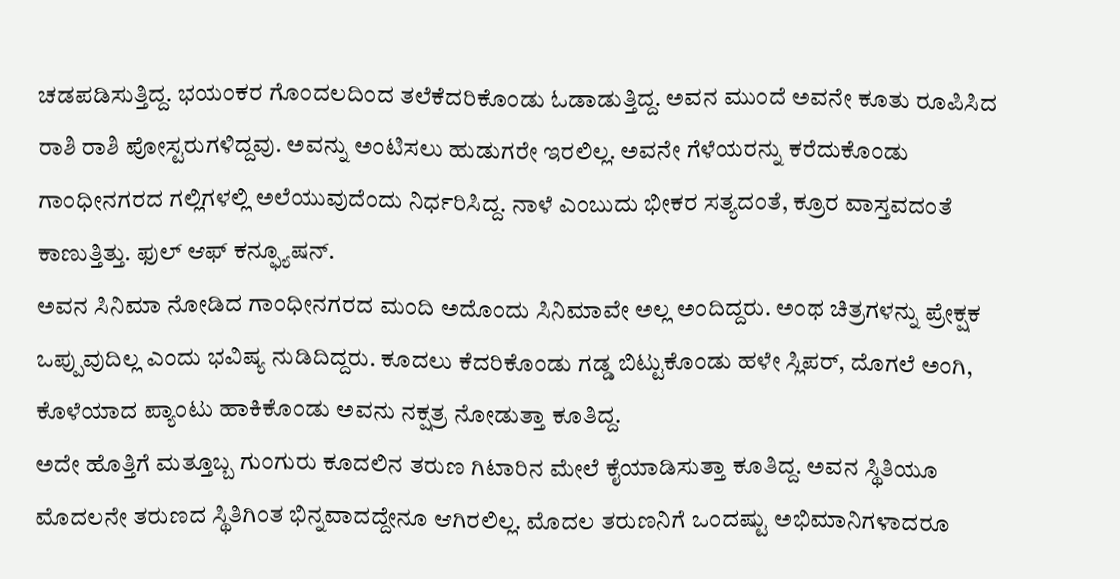ಚಡಪಡಿಸುತ್ತಿದ್ದ. ಭಯಂಕರ ಗೊಂದಲದಿಂದ ತಲೆಕೆದರಿಕೊಂಡು ಓಡಾಡುತ್ತಿದ್ದ. ಅವನ ಮುಂದೆ ಅವನೇ ಕೂತು ರೂಪಿಸಿದ ರಾಶಿ ರಾಶಿ ಪೋಸ್ಟರುಗಳಿದ್ದವು. ಅವನ್ನು ಅಂಟಿಸಲು ಹುಡುಗರೇ ಇರಲಿಲ್ಲ. ಅವನೇ ಗೆಳೆಯರನ್ನು ಕರೆದುಕೊಂಡು ಗಾಂಧೀನಗರದ ಗಲ್ಲಿಗಳಲ್ಲಿ ಅಲೆಯುವುದೆಂದು ನಿರ್ಧರಿಸಿದ್ದ. ನಾಳೆ ಎಂಬುದು ಭೀಕರ ಸತ್ಯದಂತೆ, ಕ್ರೂರ ವಾಸ್ತವದಂತೆ ಕಾಣುತ್ತಿತ್ತು. ಫುಲ್ ಆಫ್ ಕನ್ಫ್ಯೂಷನ್.
ಅವನ ಸಿನಿಮಾ ನೋಡಿದ ಗಾಂಧೀನಗರದ ಮಂದಿ ಅದೊಂದು ಸಿನಿಮಾವೇ ಅಲ್ಲ ಅಂದಿದ್ದರು. ಅಂಥ ಚಿತ್ರಗಳನ್ನು ಪ್ರೇಕ್ಷಕ ಒಪ್ಪುವುದಿಲ್ಲ ಎಂದು ಭವಿಷ್ಯ ನುಡಿದಿದ್ದರು. ಕೂದಲು ಕೆದರಿಕೊಂಡು ಗಡ್ಡ ಬಿಟ್ಟುಕೊಂಡು ಹಳೇ ಸ್ಲಿಪರ್, ದೊಗಲೆ ಅಂಗಿ, ಕೊಳೆಯಾದ ಪ್ಯಾಂಟು ಹಾಕಿಕೊಂಡು ಅವನು ನಕ್ಷತ್ರ ನೋಡುತ್ತಾ ಕೂತಿದ್ದ.
ಅದೇ ಹೊತ್ತಿಗೆ ಮತ್ತೂಬ್ಬ ಗುಂಗುರು ಕೂದಲಿನ ತರುಣ ಗಿಟಾರಿನ ಮೇಲೆ ಕೈಯಾಡಿಸುತ್ತಾ ಕೂತಿದ್ದ. ಅವನ ಸ್ಥಿತಿಯೂ ಮೊದಲನೇ ತರುಣದ ಸ್ಥಿತಿಗಿಂತ ಭಿನ್ನವಾದದ್ದೇನೂ ಆಗಿರಲಿಲ್ಲ. ಮೊದಲ ತರುಣನಿಗೆ ಒಂದಷ್ಟು ಅಭಿಮಾನಿಗಳಾದರೂ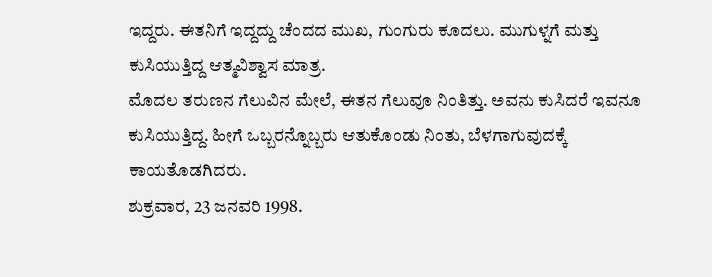ಇದ್ದರು. ಈತನಿಗೆ ಇದ್ದದ್ದು ಚೆಂದದ ಮುಖ, ಗುಂಗುರು ಕೂದಲು. ಮುಗುಳ್ನಗೆ ಮತ್ತು ಕುಸಿಯುತ್ತಿದ್ದ ಆತ್ಮವಿಶ್ವಾಸ ಮಾತ್ರ.
ಮೊದಲ ತರುಣನ ಗೆಲುವಿನ ಮೇಲೆ, ಈತನ ಗೆಲುವೂ ನಿಂತಿತ್ತು. ಅವನು ಕುಸಿದರೆ ಇವನೂ ಕುಸಿಯುತ್ತಿದ್ದ. ಹೀಗೆ ಒಬ್ಬರನ್ನೊಬ್ಬರು ಆತುಕೊಂಡು ನಿಂತು, ಬೆಳಗಾಗುವುದಕ್ಕೆ ಕಾಯತೊಡಗಿದರು.
ಶುಕ್ರವಾರ, 23 ಜನವರಿ 1998.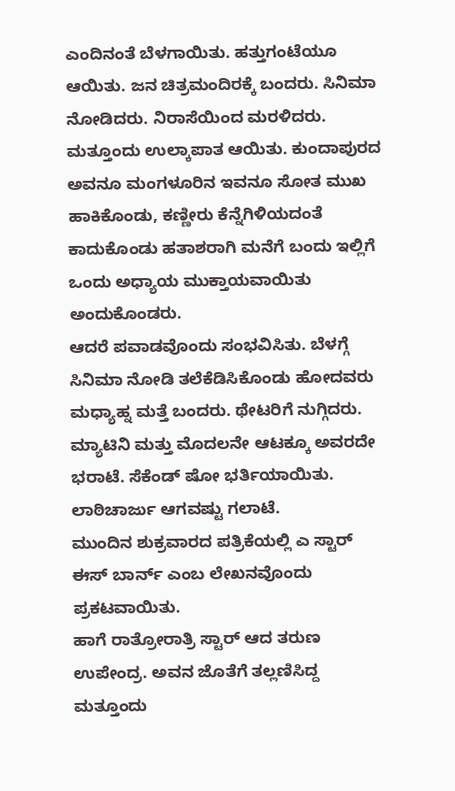ಎಂದಿನಂತೆ ಬೆಳಗಾಯಿತು. ಹತ್ತುಗಂಟೆಯೂ ಆಯಿತು. ಜನ ಚಿತ್ರಮಂದಿರಕ್ಕೆ ಬಂದರು. ಸಿನಿಮಾ ನೋಡಿದರು. ನಿರಾಸೆಯಿಂದ ಮರಳಿದರು. ಮತ್ತೂಂದು ಉಲ್ಕಾಪಾತ ಆಯಿತು. ಕುಂದಾಪುರದ ಅವನೂ ಮಂಗಳೂರಿನ ಇವನೂ ಸೋತ ಮುಖ ಹಾಕಿಕೊಂಡು, ಕಣ್ಣೀರು ಕೆನ್ನೆಗಿಳಿಯದಂತೆ ಕಾದುಕೊಂಡು ಹತಾಶರಾಗಿ ಮನೆಗೆ ಬಂದು ಇಲ್ಲಿಗೆ ಒಂದು ಅಧ್ಯಾಯ ಮುಕ್ತಾಯವಾಯಿತು ಅಂದುಕೊಂಡರು.
ಆದರೆ ಪವಾಡವೊಂದು ಸಂಭವಿಸಿತು. ಬೆಳಗ್ಗೆ ಸಿನಿಮಾ ನೋಡಿ ತಲೆಕೆಡಿಸಿಕೊಂಡು ಹೋದವರು ಮಧ್ಯಾಹ್ನ ಮತ್ತೆ ಬಂದರು. ಥೇಟರಿಗೆ ನುಗ್ಗಿದರು. ಮ್ಯಾಟಿನಿ ಮತ್ತು ಮೊದಲನೇ ಆಟಕ್ಕೂ ಅವರದೇ ಭರಾಟೆ. ಸೆಕೆಂಡ್ ಷೋ ಭರ್ತಿಯಾಯಿತು. ಲಾಠಿಚಾರ್ಜು ಆಗವಷ್ಟು ಗಲಾಟೆ.
ಮುಂದಿನ ಶುಕ್ರವಾರದ ಪತ್ರಿಕೆಯಲ್ಲಿ ಎ ಸ್ಟಾರ್ ಈಸ್ ಬಾರ್ನ್ ಎಂಬ ಲೇಖನವೊಂದು ಪ್ರಕಟವಾಯಿತು.
ಹಾಗೆ ರಾತ್ರೋರಾತ್ರಿ ಸ್ಟಾರ್ ಆದ ತರುಣ ಉಪೇಂದ್ರ. ಅವನ ಜೊತೆಗೆ ತಲ್ಲಣಿಸಿದ್ದ ಮತ್ತೂಂದು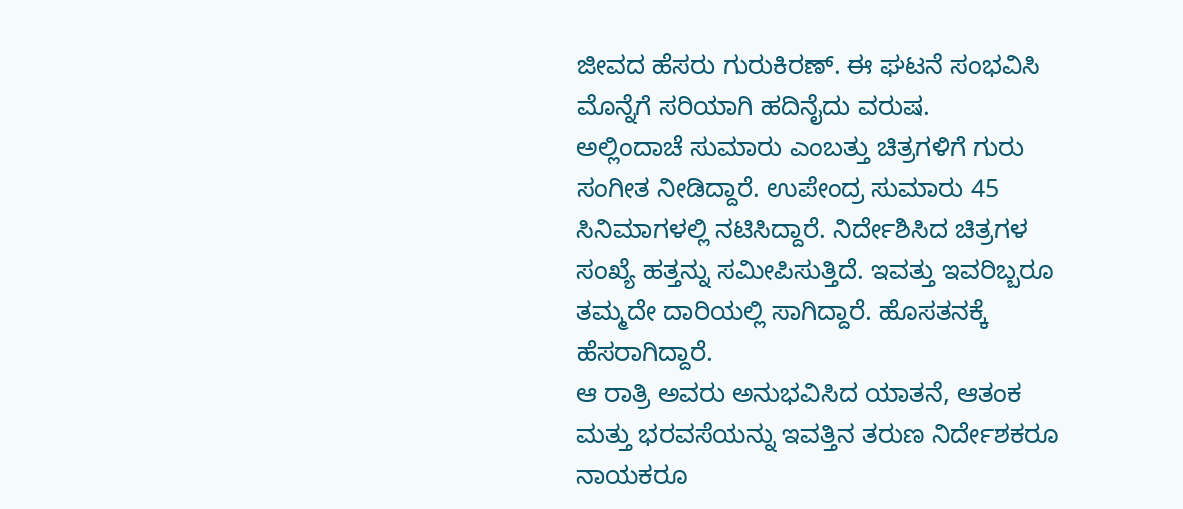ಜೀವದ ಹೆಸರು ಗುರುಕಿರಣ್. ಈ ಘಟನೆ ಸಂಭವಿಸಿ ಮೊನ್ನೆಗೆ ಸರಿಯಾಗಿ ಹದಿನೈದು ವರುಷ.
ಅಲ್ಲಿಂದಾಚೆ ಸುಮಾರು ಎಂಬತ್ತು ಚಿತ್ರಗಳಿಗೆ ಗುರು ಸಂಗೀತ ನೀಡಿದ್ದಾರೆ. ಉಪೇಂದ್ರ ಸುಮಾರು 45 ಸಿನಿಮಾಗಳಲ್ಲಿ ನಟಿಸಿದ್ದಾರೆ. ನಿರ್ದೇಶಿಸಿದ ಚಿತ್ರಗಳ ಸಂಖ್ಯೆ ಹತ್ತನ್ನು ಸಮೀಪಿಸುತ್ತಿದೆ. ಇವತ್ತು ಇವರಿಬ್ಬರೂ ತಮ್ಮದೇ ದಾರಿಯಲ್ಲಿ ಸಾಗಿದ್ದಾರೆ. ಹೊಸತನಕ್ಕೆ ಹೆಸರಾಗಿದ್ದಾರೆ.
ಆ ರಾತ್ರಿ ಅವರು ಅನುಭವಿಸಿದ ಯಾತನೆ, ಆತಂಕ ಮತ್ತು ಭರವಸೆಯನ್ನು ಇವತ್ತಿನ ತರುಣ ನಿರ್ದೇಶಕರೂ ನಾಯಕರೂ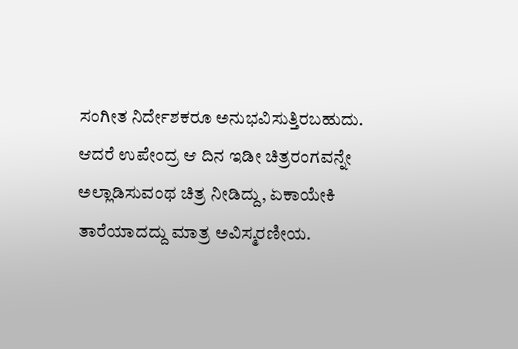ಸಂಗೀತ ನಿರ್ದೇಶಕರೂ ಅನುಭವಿಸುತ್ತಿರಬಹುದು. ಆದರೆ ಉಪೇಂದ್ರ ಆ ದಿನ ಇಡೀ ಚಿತ್ರರಂಗವನ್ನೇ ಅಲ್ಲಾಡಿಸುವಂಥ ಚಿತ್ರ ನೀಡಿದ್ದು, ಏಕಾಯೇಕಿ ತಾರೆಯಾದದ್ದು ಮಾತ್ರ ಅವಿಸ್ಮರಣೀಯ.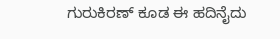ಗುರುಕಿರಣ್ ಕೂಡ ಈ ಹದಿನೈದು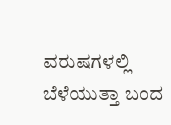ವರುಷಗಳಲ್ಲಿ ಬೆಳೆಯುತ್ತಾ ಬಂದ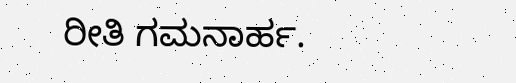ರೀತಿ ಗಮನಾರ್ಹ.